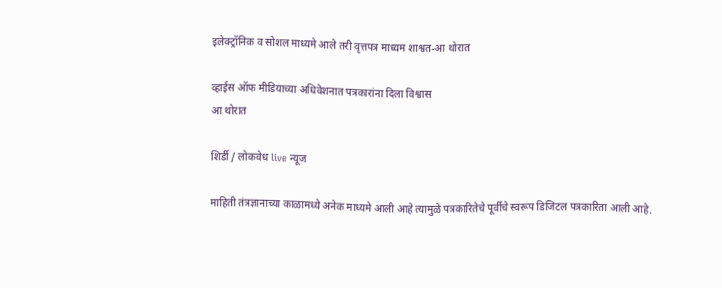इलेक्ट्रॉनिक व सोशल माध्यमे आले तरी वृत्तपत्र माध्यम शाश्वत-आ थोरात

व्हाईस ऑफ मीडियाच्या अधिवेशनात पत्रकारांना दिला विश्वास
आ थोरात

शिर्डी / लोकवेध live न्यूज

माहिती तंत्रज्ञानाच्या काळामध्ये अनेक माध्यमे आली आहे त्यामुळे पत्रकारितेचे पूर्वीचे स्वरूप डिजिटल पत्रकारिता आली आहे.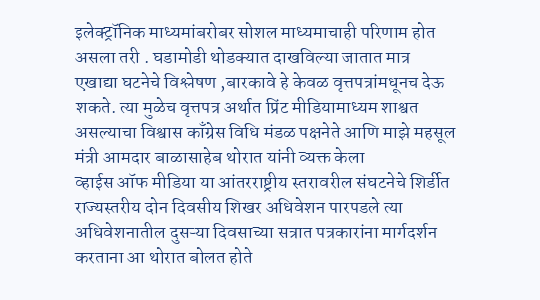इलेक्ट्रॉनिक माध्यमांबरोबर सोशल माध्यमाचाही परिणाम होत असला तरी . घडामोडी थोडक्यात दाखविल्या जातात मात्र एखाद्या घटनेचे विश्लेषण ,बारकावे हे केवळ वृत्तपत्रांमधूनच देऊ शकते. त्या मुळेच वृत्तपत्र अर्थात प्रिंट मीडियामाध्यम शाश्वत असल्याचा विश्वास काँग्रेस विधि मंडळ पक्षनेते आणि माझे महसूल मंत्री आमदार बाळासाहेब थोरात यांनी व्यक्त केला
व्हाईस ऑफ मीडिया या आंतरराष्ट्रीय स्तरावरील संघटनेचे शिर्डीत राज्यस्तरीय दोन दिवसीय शिखर अधिवेशन पारपडले त्या अधिवेशनातील दुसऱ्या दिवसाच्या सत्रात पत्रकारांना मार्गदर्शन करताना आ थोरात बोलत होते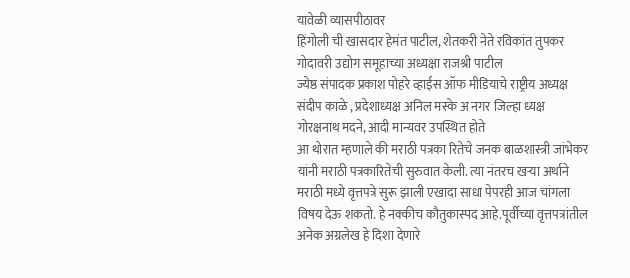यावेळी व्यासपीठावर
हिंगोली ची खासदार हेमंत पाटील, शेतकरी नेते रविकांत तुपकर गोदावरी उद्योग समूहाच्या अध्यक्षा राजश्री पाटील
ज्येष्ठ संपादक प्रकाश पोहरे व्हाईस ऑफ मीडियाचे राष्ट्रीय अध्यक्ष संदीप काळे , प्रदेशाध्यक्ष अनिल मस्के अ नगर जिल्हा ध्यक्ष गोरक्षनाथ मदने, आदी मान्यवर उपस्थित होते
आ थोरात म्हणाले की मराठी पत्रका रितेचे जनक बाळशास्त्री जांभेकर यांनी मराठी पत्रकारितेची सुरुवात केली. त्या नंतरच खऱ्या अर्थाने मराठी मध्ये वृत्तपत्रे सुरू झाली एखादा साधा पेपरही आज चांगला विषय देऊ शकतो. हे नक्कीच कौतुकास्पद आहे.पूर्वीच्या वृत्तपत्रांतील अनेक अग्रलेख हे दिशा देणारे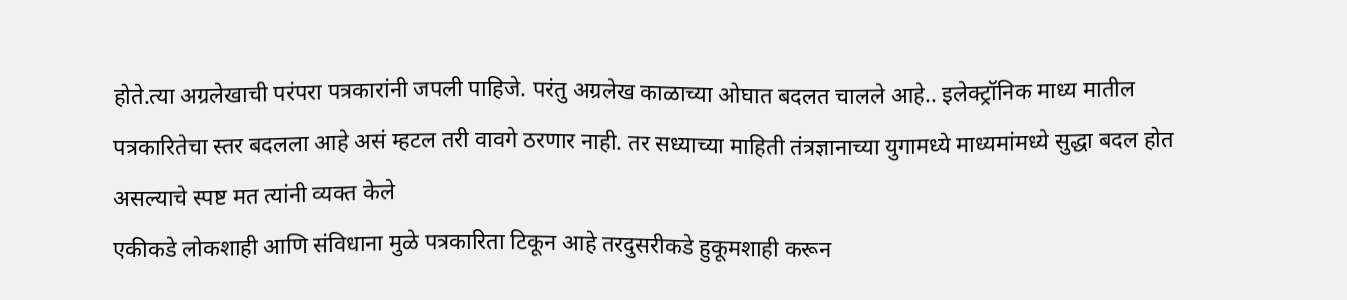होते.त्या अग्रलेखाची परंपरा पत्रकारांनी जपली पाहिजे. परंतु अग्रलेख काळाच्या ओघात बदलत चालले आहे.. इलेक्ट्रॉनिक माध्य मातील पत्रकारितेचा स्तर बदलला आहे असं म्हटल तरी वावगे ठरणार नाही. तर सध्याच्या माहिती तंत्रज्ञानाच्या युगामध्ये माध्यमांमध्ये सुद्धा बदल होत असल्याचे स्पष्ट मत त्यांनी व्यक्त केले
एकीकडे लोकशाही आणि संविधाना मुळे पत्रकारिता टिकून आहे तरदुसरीकडे हुकूमशाही करून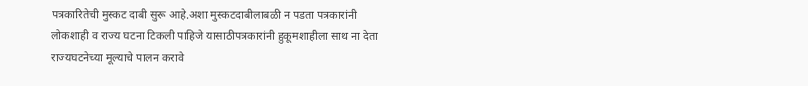पत्रकारितेची मुस्कट दाबी सुरू आहे.अशा मुस्कटदाबीलाबळी न पडता पत्रकारांनी लोकशाही व राज्य घटना टिकली पाहिजे यासाठीपत्रकारांनी हुकूमशाहीला साथ ना देता राज्यघटनेच्या मूल्याचे पालन करावे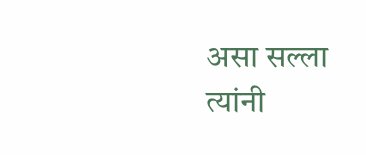असा सल्ला त्यांनी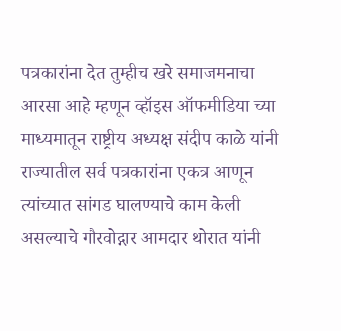पत्रकारांना देत तुम्हीच खरे समाजमनाचा आरसा आहे म्हणून व्हॉइस ऑफमीडिया च्या माध्यमातून राष्ट्रीय अध्यक्ष संदीप काळे यांनी राज्यातील सर्व पत्रकारांना एकत्र आणून त्यांच्यात सांगड घालण्याचे काम केली असल्याचे गौरवोद्गार आमदार थोरात यांनी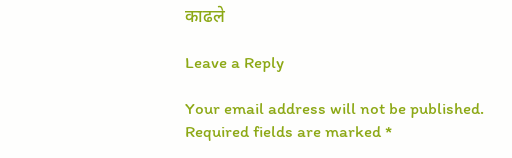काढले

Leave a Reply

Your email address will not be published. Required fields are marked *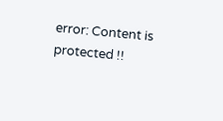error: Content is protected !!